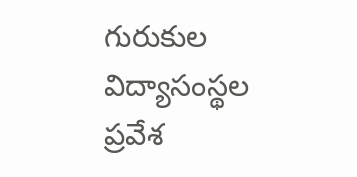గురుకుల విద్యాసంస్థల ప్రవేశ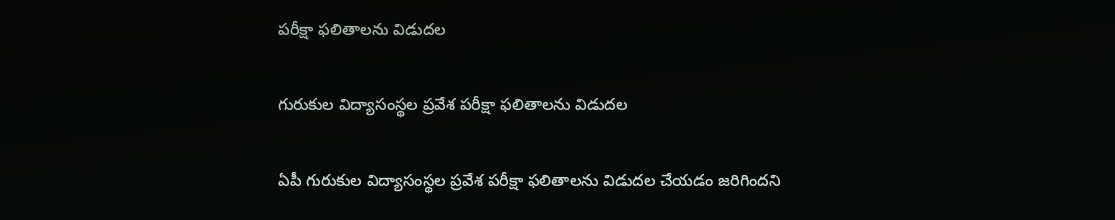పరీక్షా ఫలితాలను విడుదల

గురుకుల విద్యాసంస్థల ప్రవేశ పరీక్షా ఫలితాలను విడుదల

ఏపీ గురుకుల విద్యాసంస్థల ప్రవేశ పరీక్షా ఫలితాలను విడుదల చేయడం జరిగిందని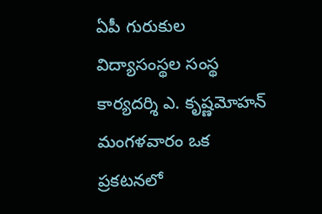ఏపీ గురుకుల విద్యాసంస్థల సంస్థ కార్యదర్శి ఎ. కృష్ణమోహన్ మంగళవారం ఒక ప్రకటనలో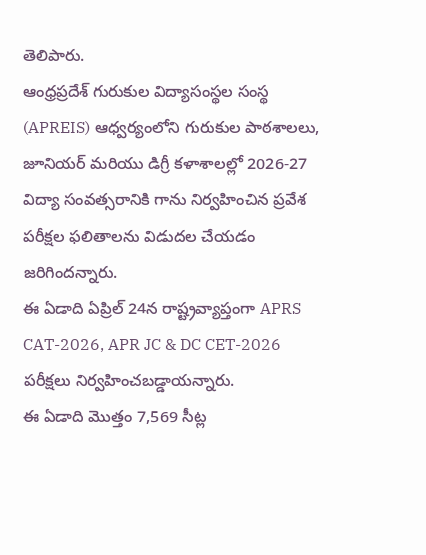తెలిపారు.
ఆంధ్రప్రదేశ్ గురుకుల విద్యాసంస్థల సంస్థ (APREIS) ఆధ్వర్యంలోని గురుకుల పాఠశాలలు, జూనియర్ మరియు డిగ్రీ కళాశాలల్లో 2026-27 విద్యా సంవత్సరానికి గాను నిర్వహించిన ప్రవేశ పరీక్షల ఫలితాలను విడుదల చేయడం జరిగిందన్నారు.
ఈ ఏడాది ఏప్రిల్ 24న రాష్ట్రవ్యాప్తంగా APRS CAT-2026, APR JC & DC CET-2026 పరీక్షలు నిర్వహించబడ్డాయన్నారు.
ఈ ఏడాది మొత్తం 7,569 సీట్ల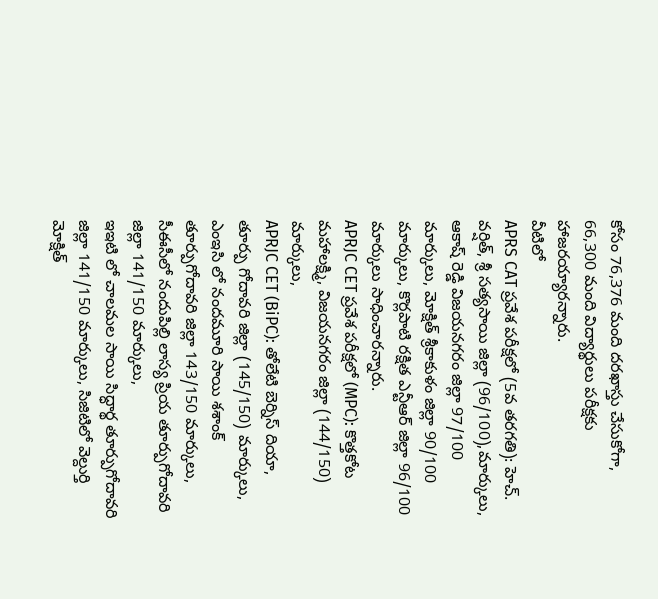కోసం 76,376 మంది దరఖాస్తు చేసుకోగా, 66,300 మంది విద్యార్థులు పరీక్షకు హాజరయ్యారన్నారు.
వీటిలో
APRS CAT ప్రవేశ పరీక్షలో (5వ తరగతి): హెచ్. వర్షిత్, శ్రీ సత్యసాయి జిల్లా (96/100),మార్కులు, ఆకాష్ రెడ్డి విజయనగరం జిల్లా 97/100 మార్కులు, మోక్షిత్ శ్రీకాకుళం జిల్లా 90/100 మార్కులు, కొర్లపాటి రక్షిత ఎన్టీఆర్ జిల్లా 96/100 మార్కులు సాధించారన్నారు.
APRJC CET ప్రవేశ పరీక్షలో (MPC): కొత్తకోట మహాలక్ష్మి, విజయనగరం జిల్లా (144/150) మార్కులు,
APRJC CET (BiPC): తోలేటి బెర్నిస్ దియా, తూర్పు గోదావరి జిల్లా (145/150) మార్కులు, ఎంఇసి లో నందమూరి సాయి శశాంక్ తూర్పుగోదావరి జిల్లా 143/150 మార్కులు,
సీఈసీలో నందుపిల్లి లాస్య ప్రియ తూర్పుగోదావరి జిల్లా 141/150 మార్కులు,
ఇఇటి లో చాలమల సాయి సిద్ధార్థ తూర్పుగోదావరి జిల్లా 141/150 మార్కులు, సిజిటిలో వెల్దుర్తి మోక్షిత్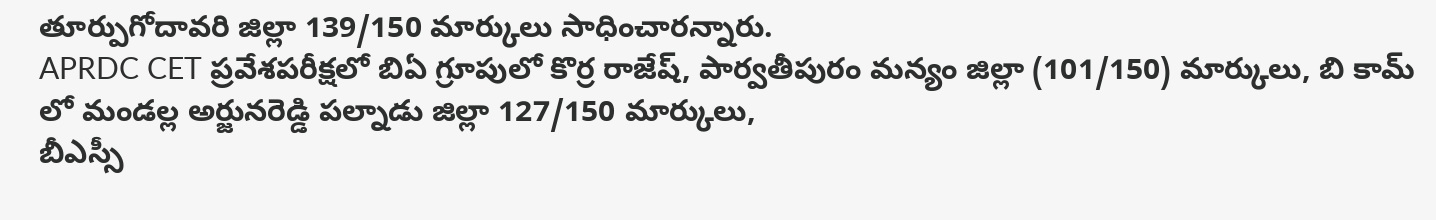తూర్పుగోదావరి జిల్లా 139/150 మార్కులు సాధించారన్నారు.
APRDC CET ప్రవేశపరీక్షలో బిఏ గ్రూపులో కొర్ర రాజేష్, పార్వతీపురం మన్యం జిల్లా (101/150) మార్కులు, బి కామ్ లో మండల్ల అర్జునరెడ్డి పల్నాడు జిల్లా 127/150 మార్కులు,
బీఎస్సీ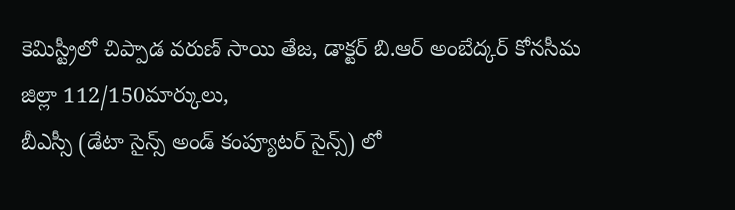కెమిస్ట్రీలో చిప్పాడ వరుణ్ సాయి తేజ, డాక్టర్ బి.ఆర్ అంబేద్కర్ కోనసీమ జిల్లా 112/150మార్కులు,
బీఎస్సీ (డేటా సైన్స్ అండ్ కంప్యూటర్ సైన్స్) లో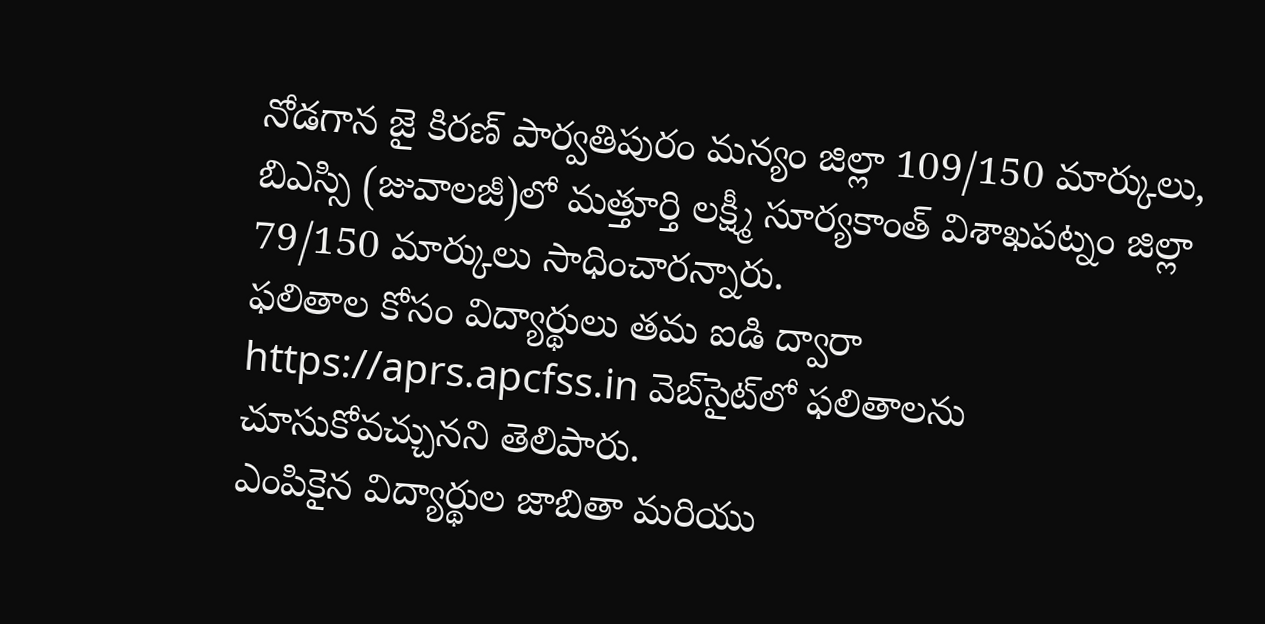నోడగాన జై కిరణ్ పార్వతిపురం మన్యం జిల్లా 109/150 మార్కులు, బిఎస్సి (జువాలజీ)లో మత్తూర్తి లక్ష్మీ సూర్యకాంత్ విశాఖపట్నం జిల్లా 79/150 మార్కులు సాధించారన్నారు.
ఫలితాల కోసం విద్యార్థులు తమ ఐడి ద్వారా https://aprs.apcfss.in వెబ్‌సైట్‌లో ఫలితాలను చూసుకోవచ్చునని తెలిపారు.
ఎంపికైన విద్యార్థుల జాబితా మరియు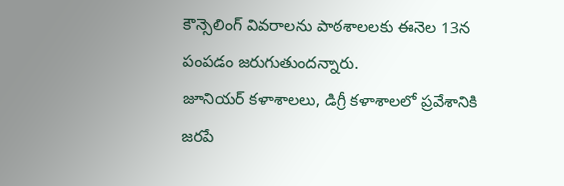కౌన్సెలింగ్ వివరాలను పాఠశాలలకు ఈనెల 13న పంపడం జరుగుతుందన్నారు.
జూనియర్ కళాశాలలు, డిగ్రీ కళాశాలలో ప్రవేశానికి జరపే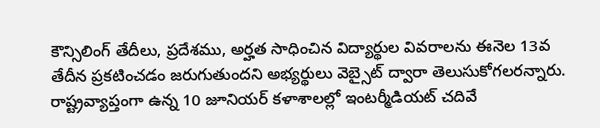కౌన్సిలింగ్ తేదీలు, ప్రదేశము, అర్హత సాధించిన విద్యార్థుల వివరాలను ఈనెల 13వ తేదీన ప్రకటించడం జరుగుతుందని అభ్యర్థులు వెబ్సైట్ ద్వారా తెలుసుకోగలరన్నారు.
రాష్ట్రవ్యాప్తంగా ఉన్న 10 జూనియర్ కళాశాలల్లో ఇంటర్మీడియట్ చదివే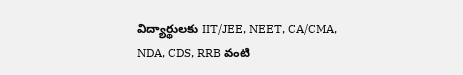విద్యార్థులకు IIT/JEE, NEET, CA/CMA, NDA, CDS, RRB వంటి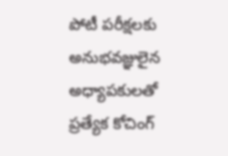పోటీ పరీక్షలకు అనుభవజ్ఞులైన అధ్యాపకులతో ప్రత్యేక కోచింగ్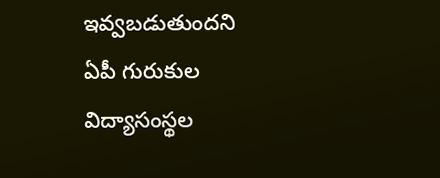ఇవ్వబడుతుందని
ఏపీ గురుకుల విద్యాసంస్థల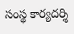సంస్థ కార్యదర్శి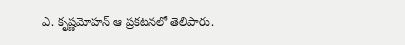ఎ. కృష్ణమోహన్ ఆ ప్రకటనలో తెలిపారు.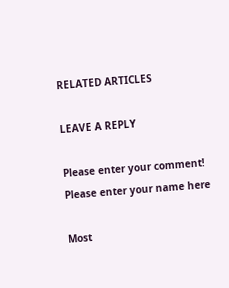RELATED ARTICLES

LEAVE A REPLY

Please enter your comment!
Please enter your name here

Most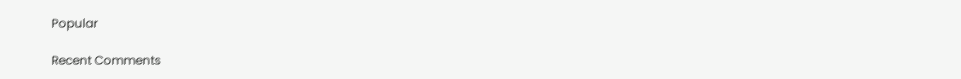Popular

Recent Comments